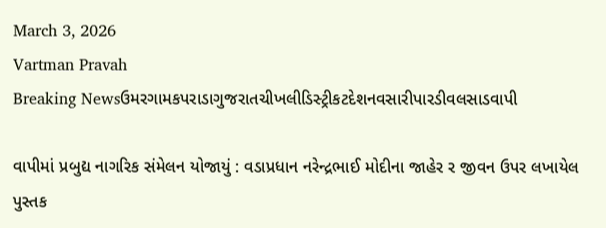March 3, 2026
Vartman Pravah
Breaking Newsઉમરગામકપરાડાગુજરાતચીખલીડિસ્ટ્રીકટદેશનવસારીપારડીવલસાડવાપી

વાપીમાં પ્રબુદ્ય નાગરિક સંમેલન યોજાયું : વડાપ્રધાન નરેન્‍દ્રભાઈ મોદીના જાહેર ર જીવન ઉપર લખાયેલ પુસ્‍તક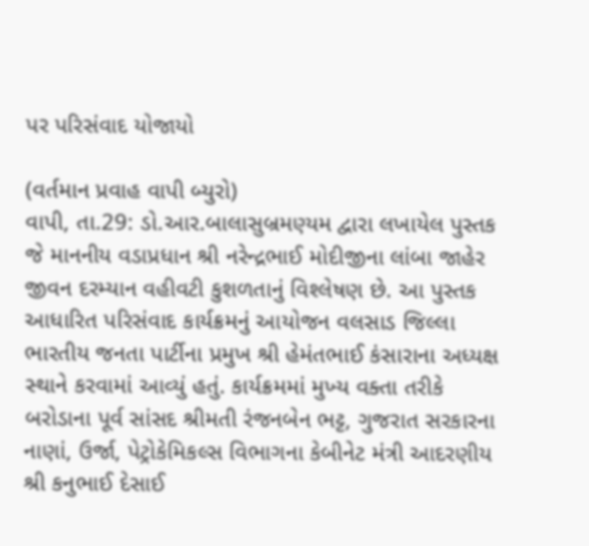પર પરિસંવાદ યોજાયો

(વર્તમાન પ્રવાહ વાપી બ્‍યુરો)
વાપી, તા.29: ડો.આર.બાલાસુબ્રમણ્‍યમ દ્વારા લખાયેલ પુસ્‍તક જે માનનીય વડાપ્રધાન શ્રી નરેન્‍દ્રભાઈ મોદીજીના લાંબા જાહેર જીવન દરમ્‍યાન વહીવટી કુશળતાનું વિશ્‍લેષણ છે. આ પુસ્‍તક આધારિત પરિસંવાદ કાર્યક્રમનું આયોજન વલસાડ જિલ્લા ભારતીય જનતા પાર્ટીના પ્રમુખ શ્રી હેમંતભાઈ કંસારાના અધ્‍યક્ષ સ્‍થાને કરવામાં આવ્‍યું હતું. કાર્યક્રમમાં મુખ્‍ય વક્‍તા તરીકે બરોડાના પૂર્વ સાંસદ શ્રીમતી રંજનબેન ભટ્ટ, ગુજરાત સરકારના નાણાં, ઉર્જા, પેટ્રોકેમિકલ્‍સ વિભાગના કેબીનેટ મંત્રી આદરણીય શ્રી કનુભાઈ દેસાઈ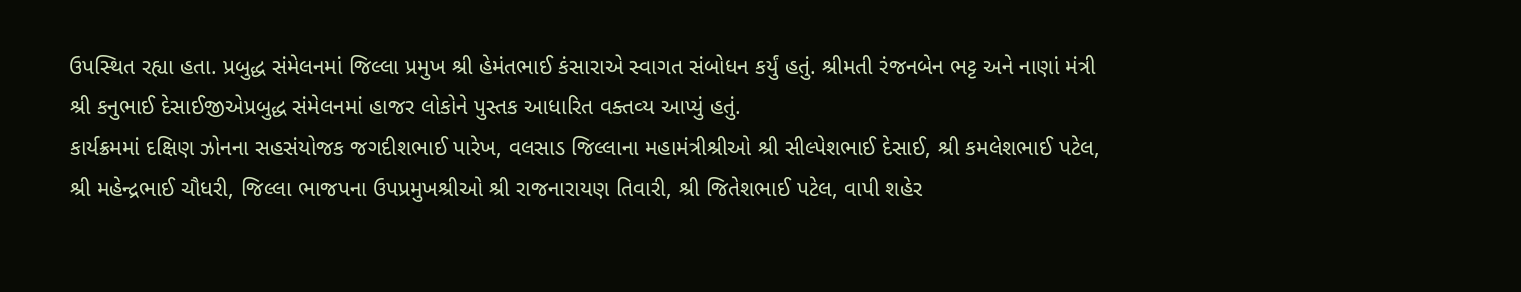ઉપસ્‍થિત રહ્યા હતા. પ્રબુદ્ધ સંમેલનમાં જિલ્લા પ્રમુખ શ્રી હેમંતભાઈ કંસારાએ સ્‍વાગત સંબોધન કર્યું હતું. શ્રીમતી રંજનબેન ભટ્ટ અને નાણાં મંત્રી શ્રી કનુભાઈ દેસાઈજીએપ્રબુદ્ધ સંમેલનમાં હાજર લોકોને પુસ્‍તક આધારિત વક્‍તવ્‍ય આપ્‍યું હતું.
કાર્યક્રમમાં દક્ષિણ ઝોનના સહસંયોજક જગદીશભાઈ પારેખ, વલસાડ જિલ્લાના મહામંત્રીશ્રીઓ શ્રી સીલ્‍પેશભાઈ દેસાઈ, શ્રી કમલેશભાઈ પટેલ, શ્રી મહેન્‍દ્રભાઈ ચૌધરી, જિલ્લા ભાજપના ઉપપ્રમુખશ્રીઓ શ્રી રાજનારાયણ તિવારી, શ્રી જિતેશભાઈ પટેલ, વાપી શહેર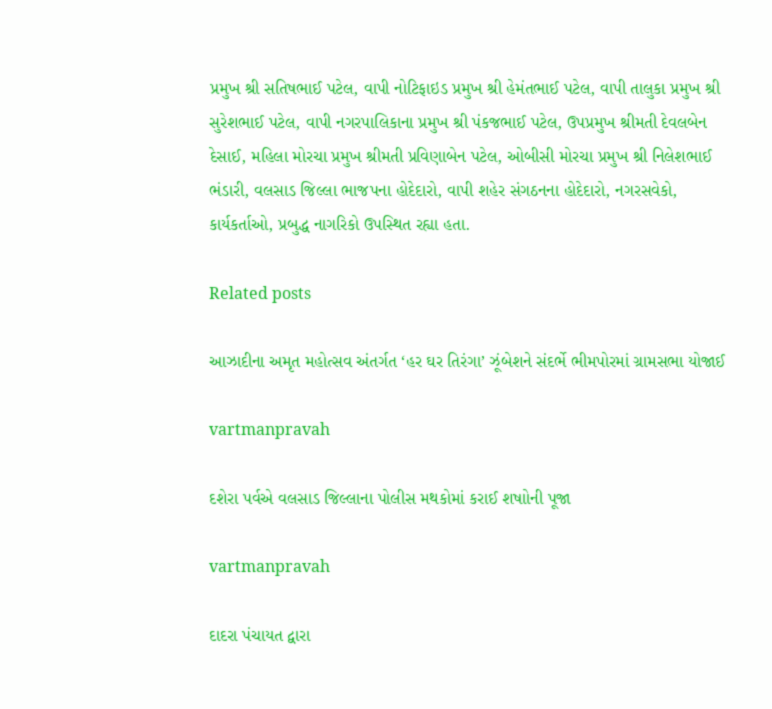પ્રમુખ શ્રી સતિષભાઈ પટેલ, વાપી નોટિફાઇડ પ્રમુખ શ્રી હેમંતભાઈ પટેલ, વાપી તાલુકા પ્રમુખ શ્રી સુરેશભાઈ પટેલ, વાપી નગરપાલિકાના પ્રમુખ શ્રી પંકજભાઈ પટેલ, ઉપપ્રમુખ શ્રીમતી દેવલબેન દેસાઈ, મહિલા મોરચા પ્રમુખ શ્રીમતી પ્રવિણાબેન પટેલ, ઓબીસી મોરચા પ્રમુખ શ્રી નિલેશભાઈ ભંડારી, વલસાડ જિલ્લા ભાજપના હોદેદારો, વાપી શહેર સંગઠનના હોદેદારો, નગરસવેકો, કાર્યકર્તાઓ, પ્રબુદ્ધ નાગરિકો ઉપસ્‍થિત રહ્યા હતા.

Related posts

આઝાદીના અમૃત મહોત્‍સવ અંતર્ગત ‘હર ઘર તિરંગા’ ઝૂંબેશને સંદર્ભે ભીમપોરમાં ગ્રામસભા યોજાઈ

vartmanpravah

દશેરા પર્વએ વલસાડ જિલ્લાના પોલીસ મથકોમાં કરાઈ શષાોની પૂજા

vartmanpravah

દાદરા પંચાયત દ્વારા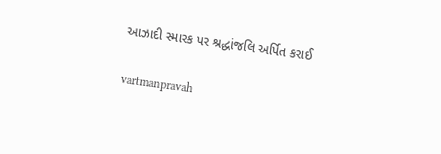આઝાદી સ્‍મારક પર શ્રદ્ધાંજલિ અર્પિત કરાઈ

vartmanpravah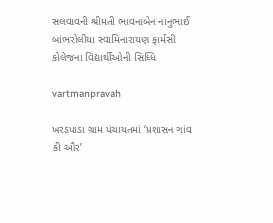સલવાવની શ્રીમતી ભાવનાબેન નાનુભાઈ બાંભરોલીયા સ્‍વામિનારાયણ ફાર્મસી કોલેજના વિદ્યાર્થીઓની સિધ્‍ધિ

vartmanpravah

ખરડપાડા ગ્રામ પંચાયતમાં ‘પ્રશાસન ગાંવ કી ઔર’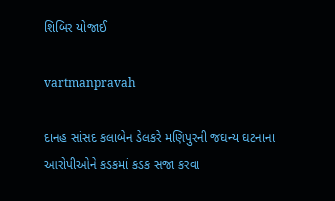શિબિર યોજાઈ

vartmanpravah

દાનહ સાંસદ કલાબેન ડેલકરે મણિપુરની જઘન્‍ય ઘટનાના આરોપીઓને કડકમાં કડક સજા કરવા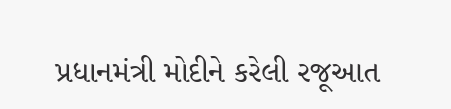પ્રધાનમંત્રી મોદીને કરેલી રજૂઆત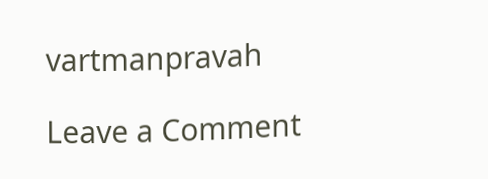vartmanpravah

Leave a Comment